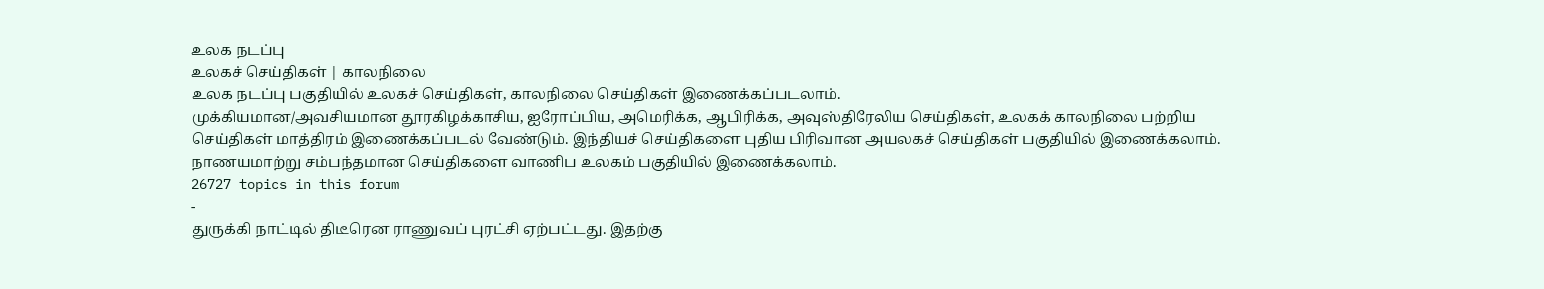உலக நடப்பு
உலகச் செய்திகள் | காலநிலை
உலக நடப்பு பகுதியில் உலகச் செய்திகள், காலநிலை செய்திகள் இணைக்கப்படலாம்.
முக்கியமான/அவசியமான தூரகிழக்காசிய, ஐரோப்பிய, அமெரிக்க, ஆபிரிக்க, அவுஸ்திரேலிய செய்திகள், உலகக் காலநிலை பற்றிய செய்திகள் மாத்திரம் இணைக்கப்படல் வேண்டும். இந்தியச் செய்திகளை புதிய பிரிவான அயலகச் செய்திகள் பகுதியில் இணைக்கலாம். நாணயமாற்று சம்பந்தமான செய்திகளை வாணிப உலகம் பகுதியில் இணைக்கலாம்.
26727 topics in this forum
-
துருக்கி நாட்டில் திடீரென ராணுவப் புரட்சி ஏற்பட்டது. இதற்கு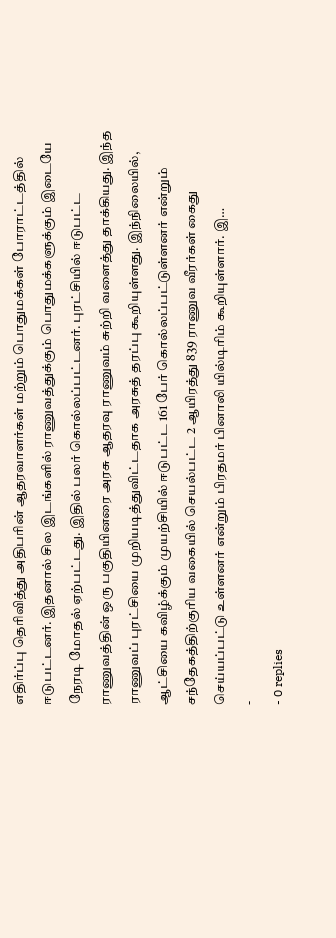எதிர்ப்பு தெரிவித்து அதிபரின் ஆதரவாளர்கள் மற்றும் பொதுமக்கள் போராட்டத்தில் ஈடுபட்டனர். இதனால் சில இடங்களில் ராணுவத்துக்கும் பொதுமக்களுக்கும் இடையே நேரடி மோதல் ஏற்பட்டது. இதில் பலர் கொல்லப்பட்டனர். புரட்சியில் ஈடுபட்ட ராணுவத்தின் ஒரு பகுதியினரை அரசு ஆதரவு ராணுவம் சுற்றி வளைத்து தாக்கியது. இந்த ராணுவப் புரட்சியை முறியடித்துவிட்டதாக அரசுத் தரப்பு கூறியுள்ளது. இந்நிலையில், ஆட்சியை கவிழ்க்கும் முயற்சியில் ஈடுபட்ட 161 பேர் கொல்லப்பட்டுள்ளனர் என்றும் சந்தேகத்திற்குரிய வகையில் செயல்பட்ட 2 ஆயிரத்து 839 ராணுவ வீரர்கள் கைது செய்யப்பட்டு உள்ளனர் என்றும் பிரதமர் பினாலி யில்டிரிம் கூறியுள்ளார். இ…
-
- 0 replies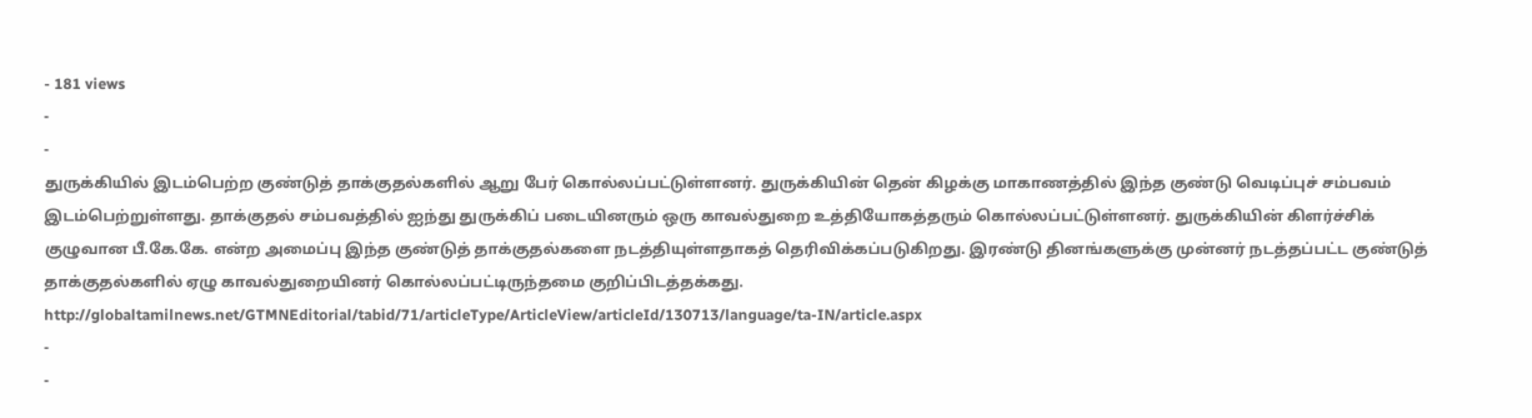- 181 views
-
-
துருக்கியில் இடம்பெற்ற குண்டுத் தாக்குதல்களில் ஆறு பேர் கொல்லப்பட்டுள்ளனர். துருக்கியின் தென் கிழக்கு மாகாணத்தில் இந்த குண்டு வெடிப்புச் சம்பவம் இடம்பெற்றுள்ளது. தாக்குதல் சம்பவத்தில் ஐந்து துருக்கிப் படையினரும் ஒரு காவல்துறை உத்தியோகத்தரும் கொல்லப்பட்டுள்ளனர். துருக்கியின் கிளர்ச்சிக் குழுவான பீ.கே.கே. என்ற அமைப்பு இந்த குண்டுத் தாக்குதல்களை நடத்தியுள்ளதாகத் தெரிவிக்கப்படுகிறது. இரண்டு தினங்களுக்கு முன்னர் நடத்தப்பட்ட குண்டுத் தாக்குதல்களில் ஏழு காவல்துறையினர் கொல்லப்பட்டிருந்தமை குறிப்பிடத்தக்கது. http://globaltamilnews.net/GTMNEditorial/tabid/71/articleType/ArticleView/articleId/130713/language/ta-IN/article.aspx
-
-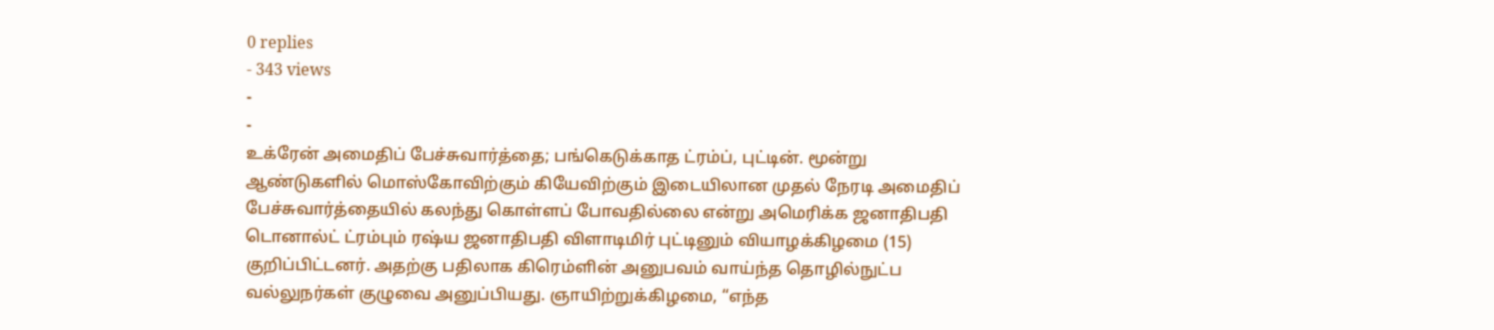0 replies
- 343 views
-
-
உக்ரேன் அமைதிப் பேச்சுவார்த்தை; பங்கெடுக்காத ட்ரம்ப், புட்டின். மூன்று ஆண்டுகளில் மொஸ்கோவிற்கும் கியேவிற்கும் இடையிலான முதல் நேரடி அமைதிப் பேச்சுவார்த்தையில் கலந்து கொள்ளப் போவதில்லை என்று அமெரிக்க ஜனாதிபதி டொனால்ட் ட்ரம்பும் ரஷ்ய ஜனாதிபதி விளாடிமிர் புட்டினும் வியாழக்கிழமை (15) குறிப்பிட்டனர். அதற்கு பதிலாக கிரெம்ளின் அனுபவம் வாய்ந்த தொழில்நுட்ப வல்லுநர்கள் குழுவை அனுப்பியது. ஞாயிற்றுக்கிழமை, “எந்த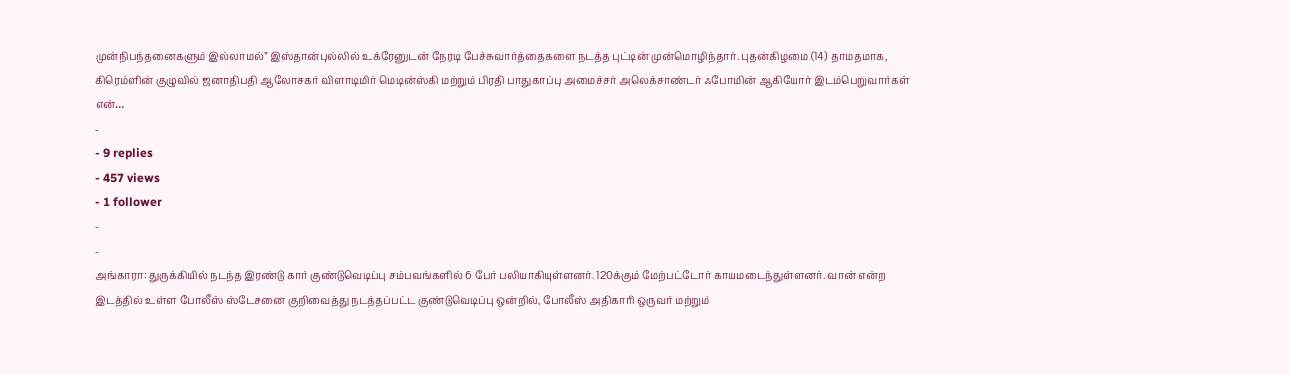முன்நிபந்தனைகளும் இல்லாமல்” இஸ்தான்புல்லில் உக்ரேனுடன் நேரடி பேச்சுவார்த்தைகளை நடத்த புட்டின் முன்மொழிந்தார். புதன்கிழமை (14) தாமதமாக, கிரெம்ளின் குழுவில் ஜனாதிபதி ஆலோசகர் விளாடிமிர் மெடின்ஸ்கி மற்றும் பிரதி பாதுகாப்பு அமைச்சர் அலெக்சாண்டர் ஃபோமின் ஆகியோர் இடம்பெறுவார்கள் என்…
-
- 9 replies
- 457 views
- 1 follower
-
-
அங்காரா: துருக்கியில் நடந்த இரண்டு கார் குண்டுவெடிப்பு சம்பவங்களில் 6 பேர் பலியாகியுள்ளனர். 120க்கும் மேற்பட்டோர் காயமடைந்துள்ளனர். வான் என்ற இடத்தில் உள்ள போலீஸ் ஸ்டேசனை குறிவைத்து நடத்தப்பட்ட குண்டுவெடிப்பு ஒன்றில், போலீஸ் அதிகாரி ஒருவர் மற்றும்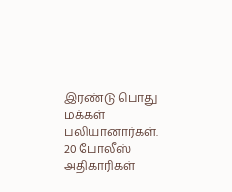இரண்டு பொது மக்கள் பலியானார்கள். 20 போலீஸ் அதிகாரிகள்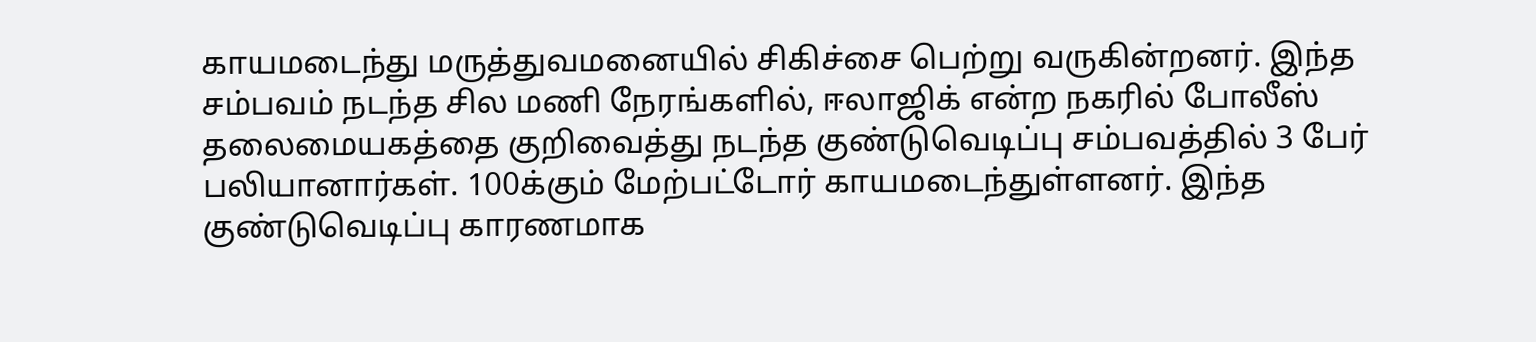காயமடைந்து மருத்துவமனையில் சிகிச்சை பெற்று வருகின்றனர். இந்த சம்பவம் நடந்த சில மணி நேரங்களில், ஈலாஜிக் என்ற நகரில் போலீஸ் தலைமையகத்தை குறிவைத்து நடந்த குண்டுவெடிப்பு சம்பவத்தில் 3 பேர் பலியானார்கள். 100க்கும் மேற்பட்டோர் காயமடைந்துள்ளனர். இந்த குண்டுவெடிப்பு காரணமாக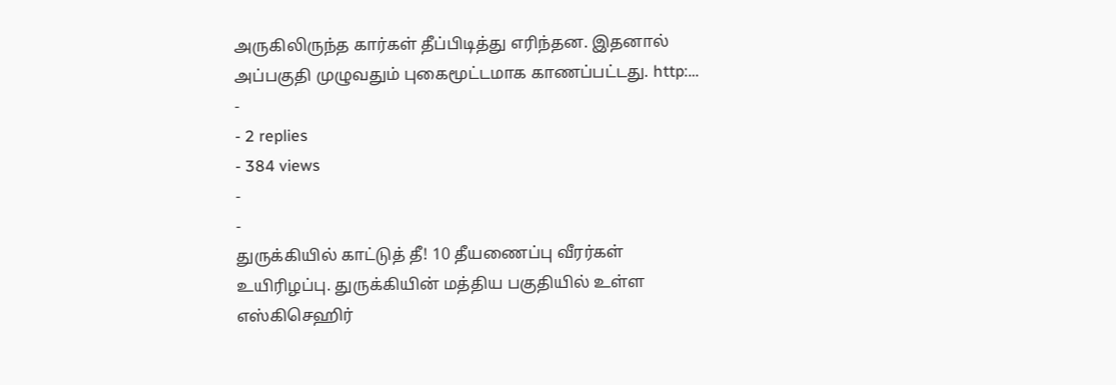அருகிலிருந்த கார்கள் தீப்பிடித்து எரிந்தன. இதனால் அப்பகுதி முழுவதும் புகைமூட்டமாக காணப்பட்டது. http:…
-
- 2 replies
- 384 views
-
-
துருக்கியில் காட்டுத் தீ! 10 தீயணைப்பு வீரர்கள் உயிரிழப்பு. துருக்கியின் மத்திய பகுதியில் உள்ள எஸ்கிசெஹிர்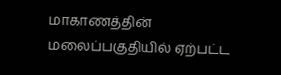மாகாணத்தின் மலைப்பகுதியில் ஏற்பட்ட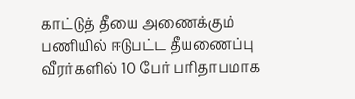காட்டுத் தீயை அணைக்கும் பணியில் ஈடுபட்ட தீயணைப்பு வீரர்களில் 10 பேர் பரிதாபமாக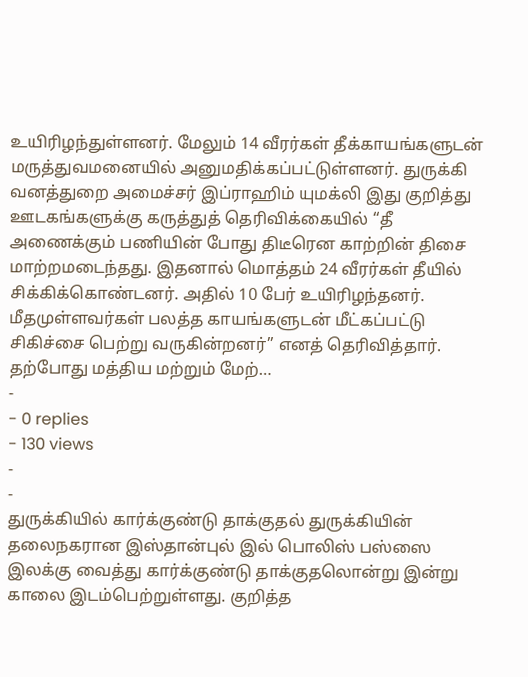உயிரிழந்துள்ளனர். மேலும் 14 வீரர்கள் தீக்காயங்களுடன் மருத்துவமனையில் அனுமதிக்கப்பட்டுள்ளனர். துருக்கி வனத்துறை அமைச்சர் இப்ராஹிம் யுமக்லி இது குறித்து ஊடகங்களுக்கு கருத்துத் தெரிவிக்கையில் “தீ அணைக்கும் பணியின் போது திடீரென காற்றின் திசை மாற்றமடைந்தது. இதனால் மொத்தம் 24 வீரர்கள் தீயில் சிக்கிக்கொண்டனர். அதில் 10 பேர் உயிரிழந்தனர். மீதமுள்ளவர்கள் பலத்த காயங்களுடன் மீட்கப்பட்டு சிகிச்சை பெற்று வருகின்றனர்” எனத் தெரிவித்தார். தற்போது மத்திய மற்றும் மேற்…
-
- 0 replies
- 130 views
-
-
துருக்கியில் கார்க்குண்டு தாக்குதல் துருக்கியின் தலைநகரான இஸ்தான்புல் இல் பொலிஸ் பஸ்ஸை இலக்கு வைத்து கார்க்குண்டு தாக்குதலொன்று இன்று காலை இடம்பெற்றுள்ளது. குறித்த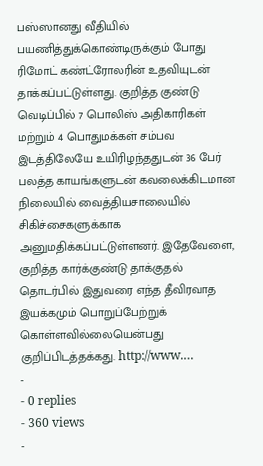பஸ்ஸானது வீதியில் பயணித்துக்கொண்டிருக்கும் போது ரிமோட் கண்ட்ரோலரின் உதவியுடன் தாக்கப்பட்டுள்ளது. குறித்த குண்டு வெடிப்பில் 7 பொலிஸ் அதிகாரிகள் மற்றும் 4 பொதுமக்கள் சம்பவ இடத்திலேயே உயிரிழந்ததுடன் 36 பேர் பலத்த காயங்களுடன் கவலைக்கிடமான நிலையில் வைத்தியசாலையில் சிகிச்சைகளுக்காக அனுமதிக்கப்பட்டுள்ளனர். இதேவேளை, குறித்த கார்க்குண்டு தாக்குதல் தொடர்பில் இதுவரை எந்த தீவிரவாத இயக்கமும் பொறுப்பேற்றுக் கொள்ளவில்லையென்பது குறிப்பிடத்தக்கது. http://www.…
-
- 0 replies
- 360 views
-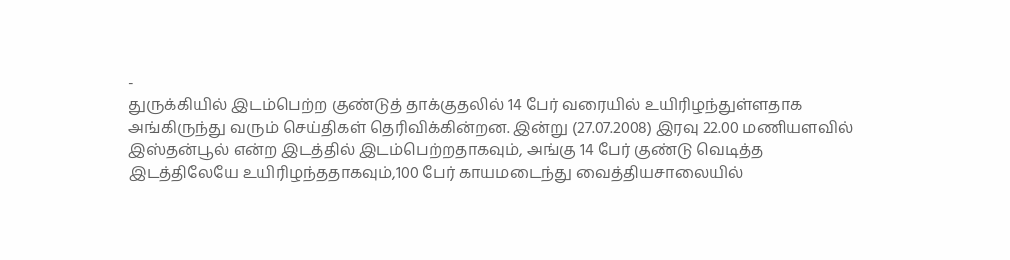-
துருக்கியில் இடம்பெற்ற குண்டுத் தாக்குதலில் 14 பேர் வரையில் உயிரிழந்துள்ளதாக அங்கிருந்து வரும் செய்திகள் தெரிவிக்கின்றன. இன்று (27.07.2008) இரவு 22.00 மணியளவில் இஸ்தன்பூல் என்ற இடத்தில் இடம்பெற்றதாகவும், அங்கு 14 பேர் குண்டு வெடித்த இடத்திலேயே உயிரிழந்ததாகவும்,100 பேர் காயமடைந்து வைத்தியசாலையில்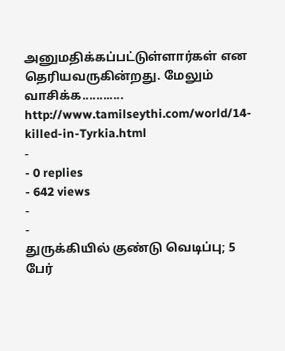அனுமதிக்கப்பட்டுள்ளார்கள் என தெரியவருகின்றது. மேலும் வாசிக்க............ http://www.tamilseythi.com/world/14-killed-in-Tyrkia.html
-
- 0 replies
- 642 views
-
-
துருக்கியில் குண்டு வெடிப்பு; 5 பேர்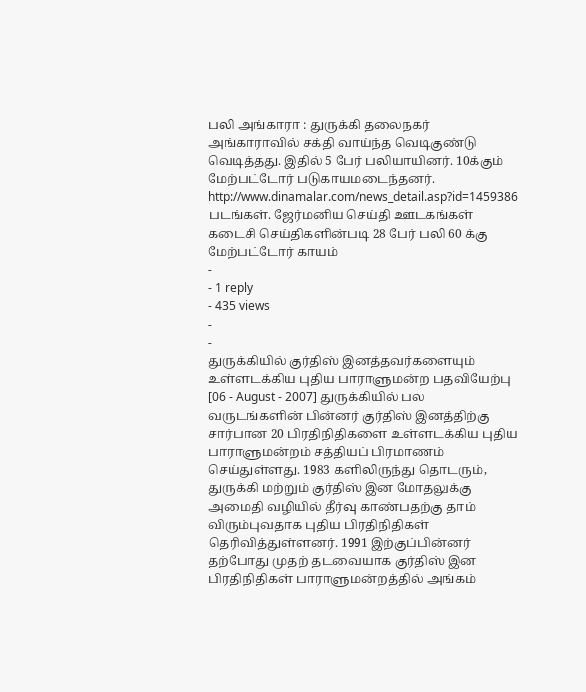பலி அங்காரா : துருக்கி தலைநகர் அங்காராவில் சக்தி வாய்ந்த வெடிகுண்டு வெடித்தது. இதில் 5 பேர் பலியாயினர். 10க்கும் மேற்பட்டோர் படுகாயமடைந்தனர். http://www.dinamalar.com/news_detail.asp?id=1459386 படங்கள். ஜேர்மனிய செய்தி ஊடகங்கள் கடைசி செய்திகளின்படி 28 பேர் பலி 60 க்கு மேற்பட்டோர் காயம்
-
- 1 reply
- 435 views
-
-
துருக்கியில் குர்திஸ் இனத்தவர்களையும் உள்ளடக்கிய புதிய பாராளுமன்ற பதவியேற்பு [06 - August - 2007] துருக்கியில் பல வருடங்களின் பின்னர் குர்திஸ் இனத்திற்கு சார்பான 20 பிரதிநிதிகளை உள்ளடக்கிய புதிய பாராளுமன்றம் சத்தியப் பிரமாணம் செய்துள்ளது. 1983 களிலிருந்து தொடரும், துருக்கி மற்றும் குர்திஸ் இன மோதலுக்கு அமைதி வழியில் தீர்வு காண்பதற்கு தாம் விரும்புவதாக புதிய பிரதிநிதிகள் தெரிவித்துள்ளனர். 1991 இற்குப்பின்னர் தற்போது முதற் தடவையாக குர்திஸ் இன பிரதிநிதிகள் பாராளுமன்றத்தில் அங்கம்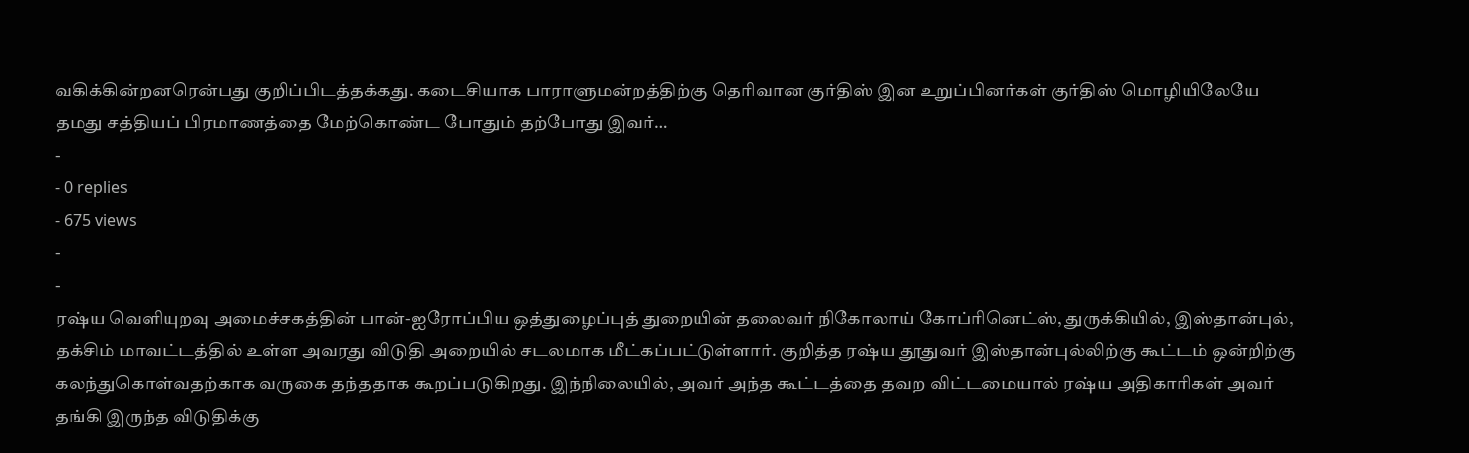வகிக்கின்றனரென்பது குறிப்பிடத்தக்கது. கடைசியாக பாராளுமன்றத்திற்கு தெரிவான குர்திஸ் இன உறுப்பினர்கள் குர்திஸ் மொழியிலேயே தமது சத்தியப் பிரமாணத்தை மேற்கொண்ட போதும் தற்போது இவர்…
-
- 0 replies
- 675 views
-
-
ரஷ்ய வெளியுறவு அமைச்சகத்தின் பான்-ஐரோப்பிய ஒத்துழைப்புத் துறையின் தலைவர் நிகோலாய் கோப்ரினெட்ஸ், துருக்கியில், இஸ்தான்புல், தக்சிம் மாவட்டத்தில் உள்ள அவரது விடுதி அறையில் சடலமாக மீட்கப்பட்டுள்ளார். குறித்த ரஷ்ய தூதுவர் இஸ்தான்புல்லிற்கு கூட்டம் ஒன்றிற்கு கலந்துகொள்வதற்காக வருகை தந்ததாக கூறப்படுகிறது. இந்நிலையில், அவர் அந்த கூட்டத்தை தவற விட்டமையால் ரஷ்ய அதிகாரிகள் அவர் தங்கி இருந்த விடுதிக்கு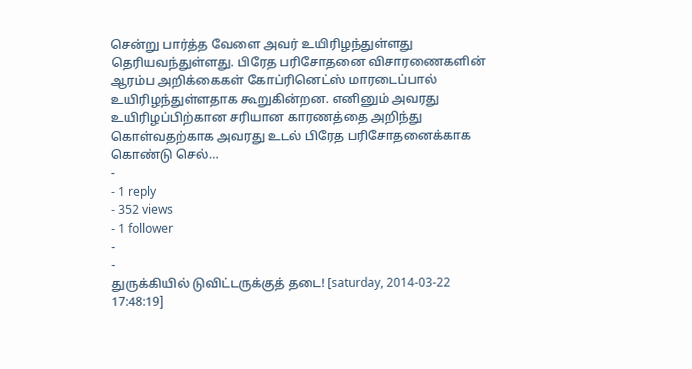சென்று பார்த்த வேளை அவர் உயிரிழந்துள்ளது தெரியவந்துள்ளது. பிரேத பரிசோதனை விசாரணைகளின் ஆரம்ப அறிக்கைகள் கோப்ரினெட்ஸ் மாரடைப்பால் உயிரிழந்துள்ளதாக கூறுகின்றன. எனினும் அவரது உயிரிழப்பிற்கான சரியான காரணத்தை அறிந்து கொள்வதற்காக அவரது உடல் பிரேத பரிசோதனைக்காக கொண்டு செல்…
-
- 1 reply
- 352 views
- 1 follower
-
-
துருக்கியில் டுவிட்டருக்குத் தடை! [saturday, 2014-03-22 17:48:19]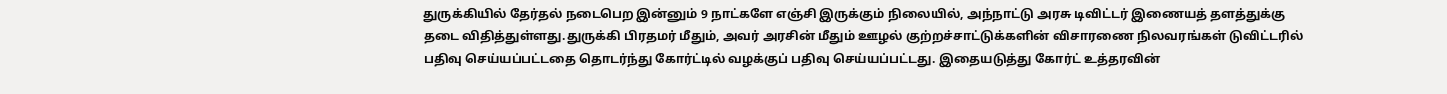துருக்கியில் தேர்தல் நடைபெற இன்னும் 9 நாட்களே எஞ்சி இருக்கும் நிலையில், அந்நாட்டு அரசு டிவிட்டர் இணையத் தளத்துக்கு தடை விதித்துள்ளது.துருக்கி பிரதமர் மீதும், அவர் அரசின் மீதும் ஊழல் குற்றச்சாட்டுக்களின் விசாரணை நிலவரங்கள் டுவிட்டரில் பதிவு செய்யப்பட்டதை தொடர்ந்து கோர்ட்டில் வழக்குப் பதிவு செய்யப்பட்டது. இதையடுத்து கோர்ட் உத்தரவின்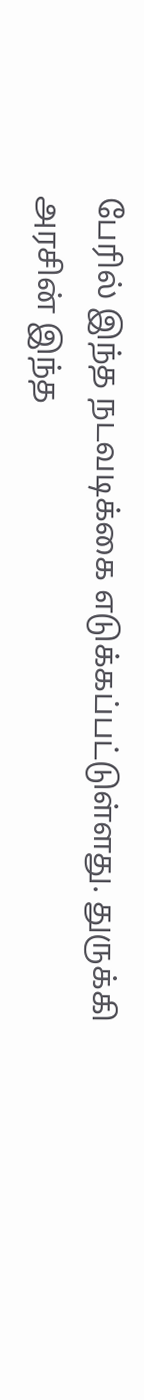பேரில் இந்த நடவடிக்கை எடுக்கப்பட்டுள்ளது. துருக்கி அரசின் இந்த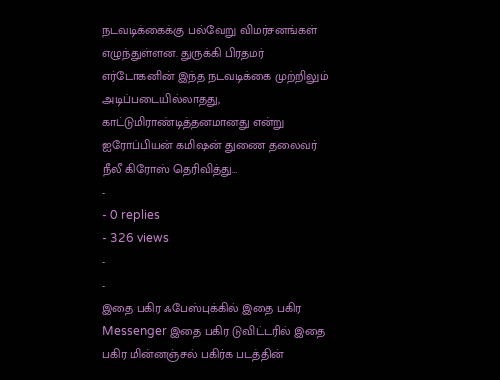நடவடிக்கைக்கு பல்வேறு விமர்சனங்கள் எழுந்துள்ளன. துருக்கி பிரதமர் எர்டோகனின் இந்த நடவடிக்கை முற்றிலும் அடிப்படையில்லாதது, காட்டுமிராண்டித்தனமானது என்று ஐரோப்பியன் கமிஷன் துணை தலைவர் நீலீ கிரோஸ் தெரிவித்து…
-
- 0 replies
- 326 views
-
-
இதை பகிர ஃபேஸ்புக்கில் இதை பகிர Messenger இதை பகிர டுவிட்டரில் இதை பகிர மின்னஞ்சல் பகிர்க படத்தின்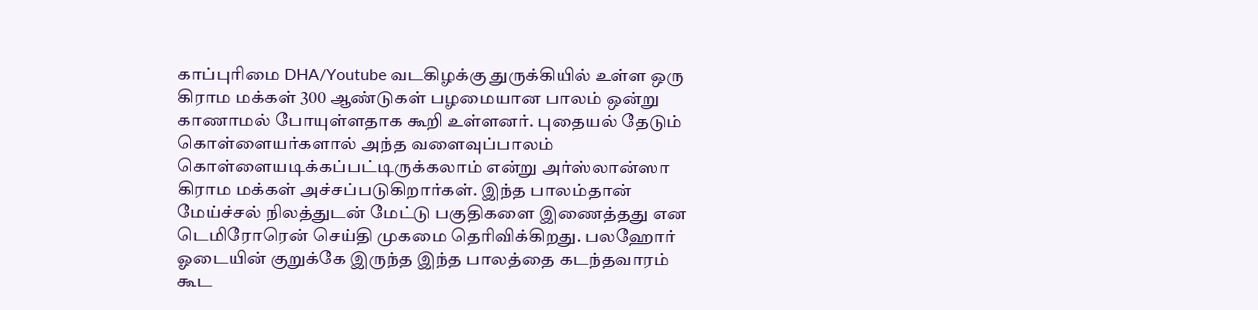காப்புரிமை DHA/Youtube வடகிழக்கு துருக்கியில் உள்ள ஒரு கிராம மக்கள் 300 ஆண்டுகள் பழமையான பாலம் ஒன்று காணாமல் போயுள்ளதாக கூறி உள்ளனர். புதையல் தேடும் கொள்ளையர்களால் அந்த வளைவுப்பாலம் கொள்ளையடிக்கப்பட்டிருக்கலாம் என்று அர்ஸ்லான்ஸா கிராம மக்கள் அச்சப்படுகிறார்கள். இந்த பாலம்தான் மேய்ச்சல் நிலத்துடன் மேட்டு பகுதிகளை இணைத்தது என டெமிரோரென் செய்தி முகமை தெரிவிக்கிறது. பலஹோர் ஓடையின் குறுக்கே இருந்த இந்த பாலத்தை கடந்தவாரம் கூட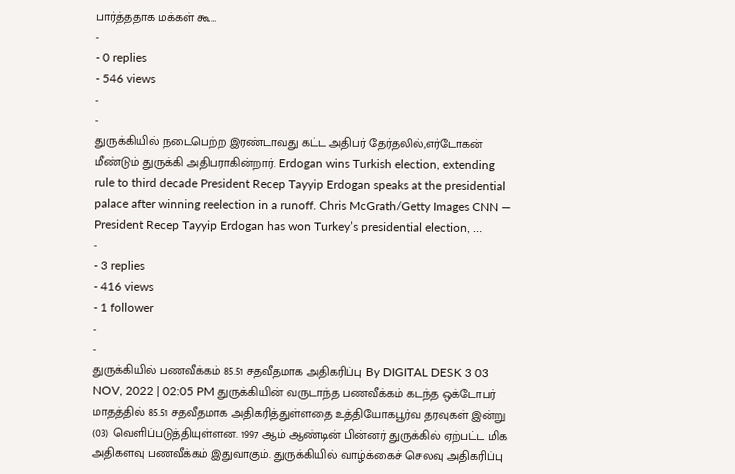பார்த்ததாக மக்கள் கூ…
-
- 0 replies
- 546 views
-
-
துருக்கியில் நடைபெற்ற இரண்டாவது கட்ட அதிபர் தேர்தலில்,எர்டோகன் மீண்டும் துருக்கி அதிபராகின்றார். Erdogan wins Turkish election, extending rule to third decade President Recep Tayyip Erdogan speaks at the presidential palace after winning reelection in a runoff. Chris McGrath/Getty Images CNN — President Recep Tayyip Erdogan has won Turkey’s presidential election, …
-
- 3 replies
- 416 views
- 1 follower
-
-
துருக்கியில் பணவீக்கம் 85.51 சதவீதமாக அதிகரிப்பு By DIGITAL DESK 3 03 NOV, 2022 | 02:05 PM துருக்கியின் வருடாந்த பணவீக்கம் கடந்த ஒக்டோபர் மாதத்தில் 85.51 சதவீதமாக அதிகரித்துள்ளதை உத்தியோகபூர்வ தரவுகள் இன்று (03) வெளிப்படுத்தியுள்ளன. 1997 ஆம் ஆண்டின் பின்னர் துருக்கில் ஏற்பட்ட மிக அதிகளவு பணவீக்கம் இதுவாகும். துருக்கியில் வாழ்க்கைச் செலவு அதிகரிப்பு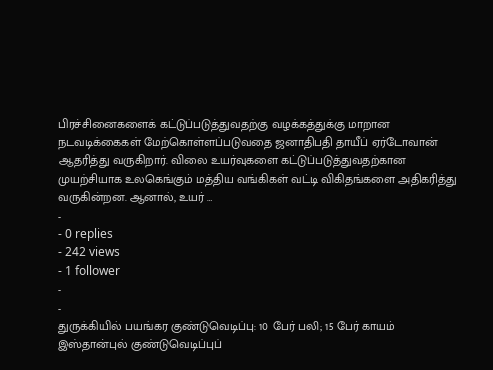பிரச்சினைகளைக் கட்டுப்படுத்துவதற்கு வழக்கத்துக்கு மாறான நடவடிக்கைகள் மேற்கொள்ளப்படுவதை ஜனாதிபதி தாயீப் ஏர்டோவான் ஆதரித்து வருகிறார். விலை உயர்வுகளை கட்டுப்படுத்துவதற்கான முயற்சியாக உலகெங்கும் மத்திய வங்கிகள் வட்டி விகிதங்களை அதிகரித்து வருகின்றன. ஆனால், உயர் …
-
- 0 replies
- 242 views
- 1 follower
-
-
துருக்கியில் பயங்கர குண்டுவெடிப்பு: 10 பேர் பலி; 15 பேர் காயம் இஸ்தான்புல் குண்டுவெடிப்புப்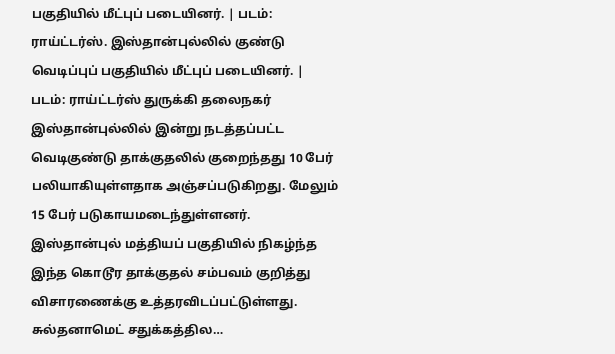பகுதியில் மீட்புப் படையினர். | படம்: ராய்ட்டர்ஸ். இஸ்தான்புல்லில் குண்டு வெடிப்புப் பகுதியில் மீட்புப் படையினர். | படம்: ராய்ட்டர்ஸ் துருக்கி தலைநகர் இஸ்தான்புல்லில் இன்று நடத்தப்பட்ட வெடிகுண்டு தாக்குதலில் குறைந்தது 10 பேர் பலியாகியுள்ளதாக அஞ்சப்படுகிறது. மேலும் 15 பேர் படுகாயமடைந்துள்ளனர். இஸ்தான்புல் மத்தியப் பகுதியில் நிகழ்ந்த இந்த கொடூர தாக்குதல் சம்பவம் குறித்து விசாரணைக்கு உத்தரவிடப்பட்டுள்ளது. சுல்தனாமெட் சதுக்கத்தில…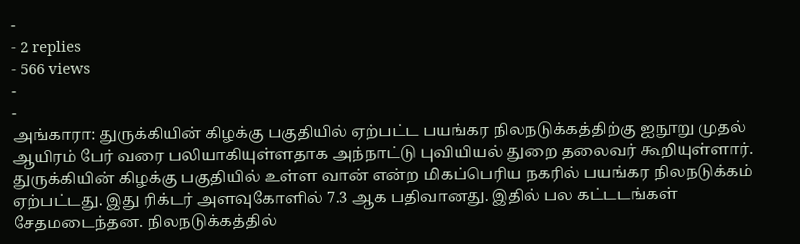-
- 2 replies
- 566 views
-
-
அங்காரா: துருக்கியின் கிழக்கு பகுதியில் ஏற்பட்ட பயங்கர நிலநடுக்கத்திற்கு ஐநூறு முதல் ஆயிரம் பேர் வரை பலியாகியுள்ளதாக அந்நாட்டு புவியியல் துறை தலைவர் கூறியுள்ளார். துருக்கியின் கிழக்கு பகுதியில் உள்ள வான் என்ற மிகப்பெரிய நகரில் பயங்கர நிலநடுக்கம் ஏற்பட்டது. இது ரிக்டர் அளவுகோளில் 7.3 ஆக பதிவானது. இதில் பல கட்டடங்கள் சேதமடைந்தன. நிலநடுக்கத்தில்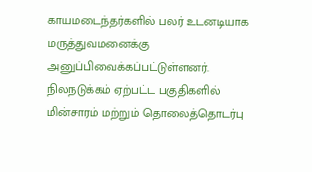காயமடைந்தர்களில் பலர் உடனடியாக மருத்துவமனைக்கு அனுப்பிவைக்கப்பட்டுள்ளனர். நிலநடுக்கம் ஏற்பட்ட பகுதிகளில் மின்சாரம் மற்றும் தொலைத்தொடர்பு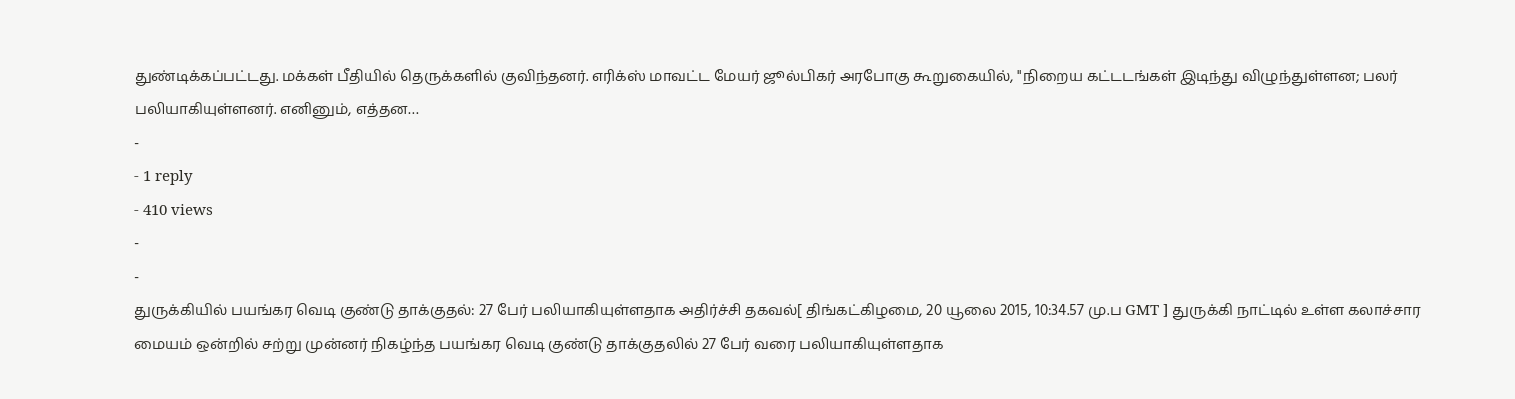துண்டிக்கப்பட்டது. மக்கள் பீதியில் தெருக்களில் குவிந்தனர். எரிக்ஸ் மாவட்ட மேயர் ஜூல்பிகர் அரபோகு கூறுகையில், "நிறைய கட்டடங்கள் இடிந்து விழுந்துள்ளன; பலர் பலியாகியுள்ளனர். எனினும், எத்தன…
-
- 1 reply
- 410 views
-
-
துருக்கியில் பயங்கர வெடி குண்டு தாக்குதல்: 27 பேர் பலியாகியுள்ளதாக அதிர்ச்சி தகவல்[ திங்கட்கிழமை, 20 யூலை 2015, 10:34.57 மு.ப GMT ] துருக்கி நாட்டில் உள்ள கலாச்சார மையம் ஒன்றில் சற்று முன்னர் நிகழ்ந்த பயங்கர வெடி குண்டு தாக்குதலில் 27 பேர் வரை பலியாகியுள்ளதாக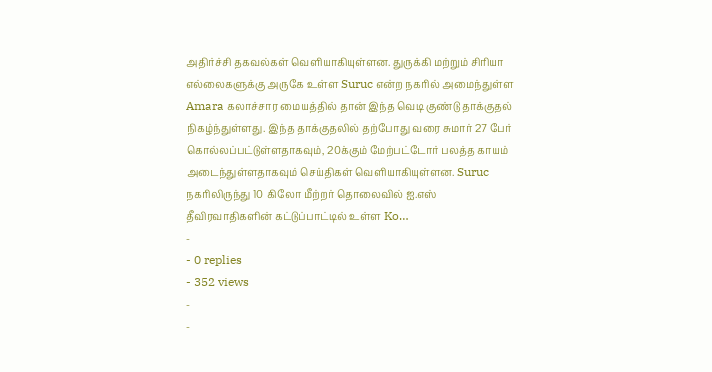அதிர்ச்சி தகவல்கள் வெளியாகியுள்ளன. துருக்கி மற்றும் சிரியா எல்லைகளுக்கு அருகே உள்ள Suruc என்ற நகரில் அமைந்துள்ள Amara கலாச்சார மையத்தில் தான் இந்த வெடி குண்டு தாக்குதல் நிகழ்ந்துள்ளது. இந்த தாக்குதலில் தற்போது வரை சுமார் 27 பேர் கொல்லப்பட்டுள்ளதாகவும், 20க்கும் மேற்பட்டோர் பலத்த காயம் அடைந்துள்ளதாகவும் செய்திகள் வெளியாகியுள்ளன. Suruc நகரிலிருந்து 10 கிலோ மீற்றர் தொலைவில் ஐ.எஸ் தீவிரவாதிகளின் கட்டுப்பாட்டில் உள்ள Ko…
-
- 0 replies
- 352 views
-
-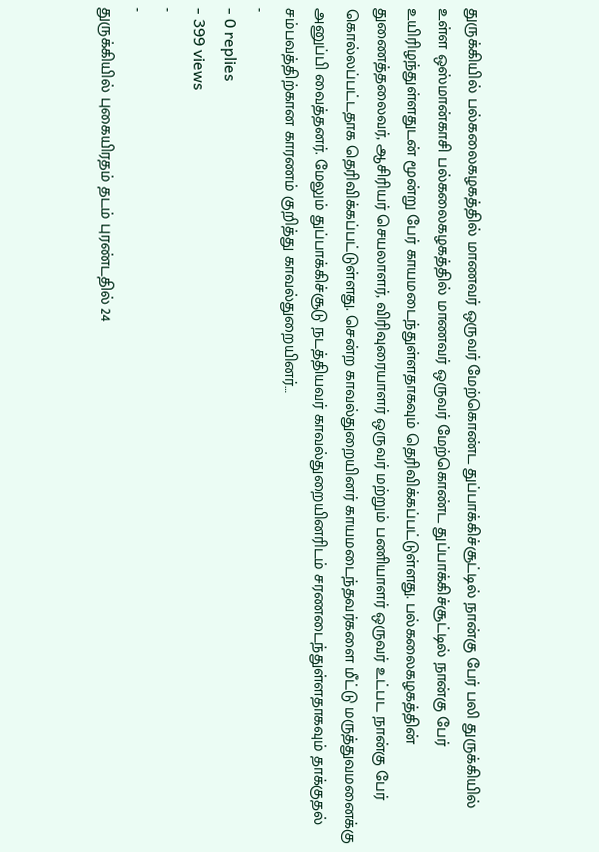துருக்கியில் பல்கலைகழகத்தில் மாணவர் ஒருவர் மேற்கொண்ட துப்பாக்கிச்சூட்டில் நான்கு பேர் பலி துருக்கியில் உள்ள ஒஸ்மான்காசி பல்கலைகழகத்தில் மாணவர் ஒருவர் மேற்கொண்ட துப்பாக்கிச்சூட்டில் நான்கு பேர் உயிரிழந்துள்ளதுடன் மூன்று பேர் காயமடைந்துள்ளதாகவும் தெரிவிக்கப்பட்டுள்ளது. பல்கலைகழகத்தின் துணைத்தலைவர், ஆசிரியர் செயலாளர், விரிவுரையாளர் ஒருவர் மற்றும் பணியாளர் ஒருவர் உட்பட நான்கு பேர் கொல்லப்பட்டதாக தெரிவிக்கப்பட்டுள்ளது. சென்ற காவல்துறையினர் காயமடைந்தவர்களை மீட்டு மருத்துவமனைக்கு அனுப்பி வைத்தனர். மேலும் துப்பாக்கிச்சூடு நடத்தியவர் காவல்துறையினரிடம் சரணடைந்துள்ளதாகவும் தாக்குதல் சம்பவத்திற்கான காரணம் குறித்து காவல்துறையினர்…
-
- 0 replies
- 399 views
-
-
துருக்கியில் புகையிரதம் தடம் புரண்டதில் 24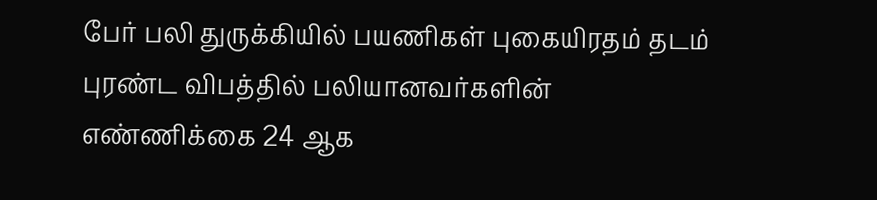பேர் பலி துருக்கியில் பயணிகள் புகையிரதம் தடம் புரண்ட விபத்தில் பலியானவர்களின் எண்ணிக்கை 24 ஆக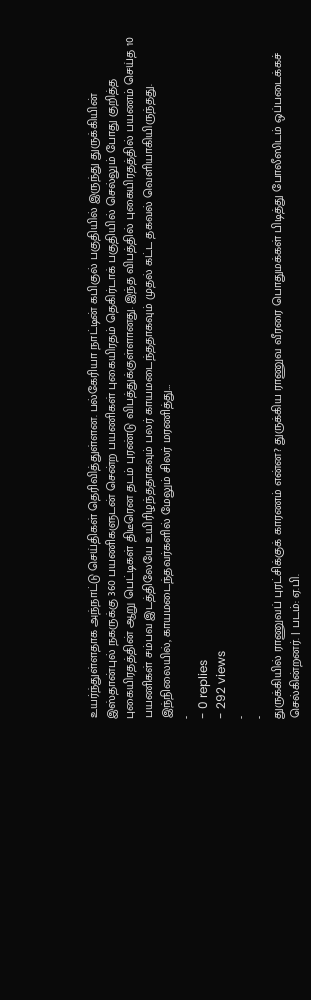உயர்ந்துள்ளதாக அந்நாட்டு செய்திகள் தெரிவித்துள்ளன. பல்கேரியா நாட்டின் கபிகுல் பகுதியில் இருந்து துருக்கியின் இஸ்தான்புல் நகருக்கு 360 பயணிகளுடன் சென்ற பயணிகள் புகையிரதம் தெகிர்டாக் பகுதியில் செல்லும் போது குறித்த புகையிரதத்தின் ஆறு பெட்டிகள் திடீரென தடம் புரண்டு விபத்துக்குள்ளானது. இந்த விபத்தில் புகையிரதத்தில் பயணம் செய்த 10 பயணிகள் சம்பவ இடத்திலேயே உயிரிழந்ததாகவும் பலர் காயமடைந்ததாகவும் முதல் கட்ட தகவல் வெளியாகியிருந்தது. இந்நிலையில், காயமடைந்தவர்களில் மேலும் சிலர் மரணித்து…
-
- 0 replies
- 292 views
-
-
துருக்கியில் ராணுவப் புரட்சிக்குக் காரணம் என்ன? துருக்கிய ராணுவ வீரரை பொதுமக்கள் பிடித்து போலீஸிடம் ஒப்படைக்கச் செல்கின்றனர். | படம்: ஏ.பி.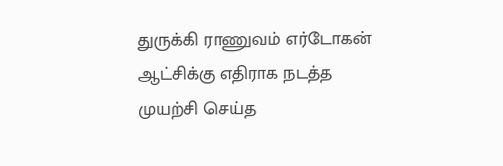துருக்கி ராணுவம் எர்டோகன் ஆட்சிக்கு எதிராக நடத்த முயற்சி செய்த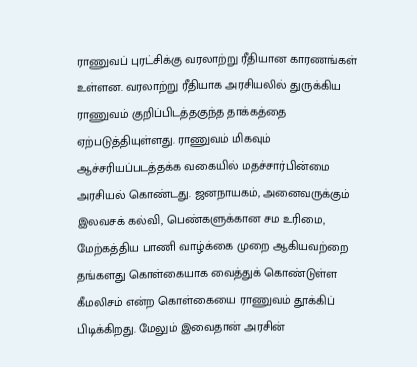ராணுவப் புரட்சிக்கு வரலாற்று ரீதியான காரணங்கள் உள்ளன. வரலாற்று ரீதியாக அரசியலில் துருக்கிய ராணுவம் குறிப்பிடத்தகுந்த தாக்கத்தை ஏற்படுத்தியுள்ளது. ராணுவம் மிகவும் ஆச்சரியப்படத்தக்க வகையில் மதச்சார்பின்மை அரசியல் கொண்டது. ஜனநாயகம், அனைவருக்கும் இலவசக் கல்வி, பெண்களுக்கான சம உரிமை, மேற்கத்திய பாணி வாழ்க்கை முறை ஆகியவற்றை தங்களது கொள்கையாக வைத்துக் கொண்டுள்ள கீமலிசம் என்ற கொள்கையை ராணுவம் தூக்கிப் பிடிக்கிறது. மேலும் இவைதான் அரசின்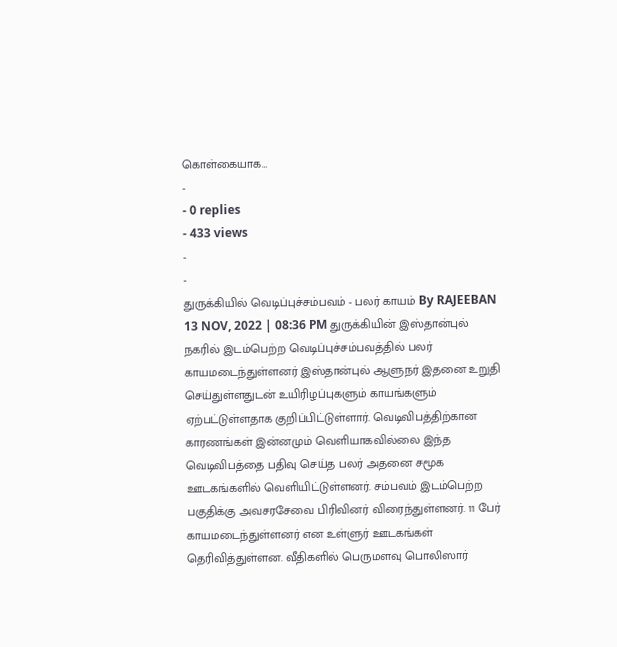கொள்கையாக…
-
- 0 replies
- 433 views
-
-
துருக்கியில் வெடிப்புச்சம்பவம் - பலர் காயம் By RAJEEBAN 13 NOV, 2022 | 08:36 PM துருக்கியின் இஸ்தான்புல் நகரில் இடம்பெற்ற வெடிப்புச்சம்பவத்தில் பலர் காயமடைந்துள்ளனர் இஸ்தான்புல் ஆளுநர் இதனை உறுதி செய்துள்ளதுடன் உயிரிழப்புகளும் காயங்களும் ஏற்பட்டுள்ளதாக குறிப்பிட்டுள்ளார். வெடிவிபத்திற்கான காரணங்கள் இன்னமும் வெளியாகவில்லை இந்த வெடிவிபத்தை பதிவு செய்த பலர் அதனை சமூக ஊடகங்களில் வெளியிட்டுள்ளனர். சம்பவம் இடம்பெற்ற பகுதிக்கு அவசரசேவை பிரிவினர் விரைந்துள்ளனர். 11 பேர் காயமடைந்துள்ளனர் என உள்ளுர் ஊடகங்கள் தெரிவித்துள்ளன. வீதிகளில் பெருமளவு பொலிஸார்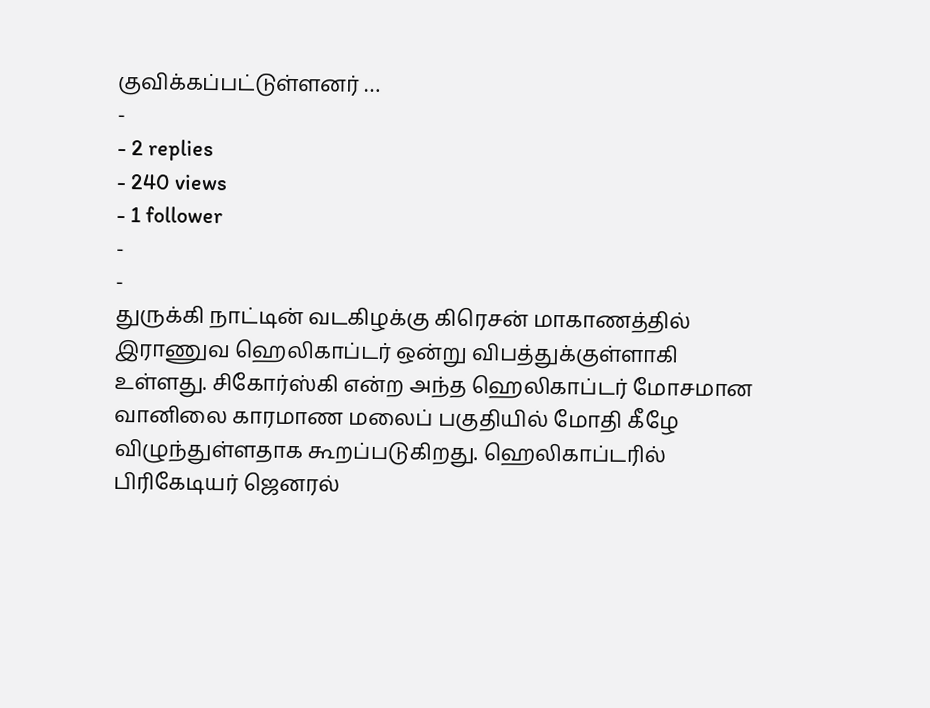குவிக்கப்பட்டுள்ளனர் …
-
- 2 replies
- 240 views
- 1 follower
-
-
துருக்கி நாட்டின் வடகிழக்கு கிரெசன் மாகாணத்தில் இராணுவ ஹெலிகாப்டர் ஒன்று விபத்துக்குள்ளாகி உள்ளது. சிகோர்ஸ்கி என்ற அந்த ஹெலிகாப்டர் மோசமான வானிலை காரமாண மலைப் பகுதியில் மோதி கீழே விழுந்துள்ளதாக கூறப்படுகிறது. ஹெலிகாப்டரில் பிரிகேடியர் ஜெனரல்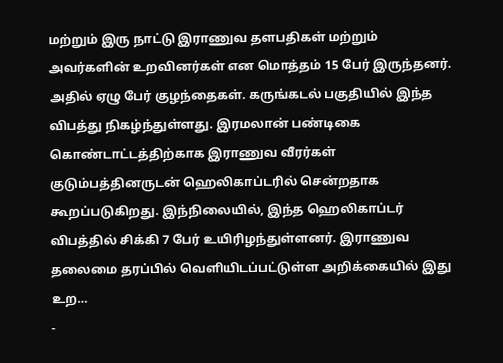மற்றும் இரு நாட்டு இராணுவ தளபதிகள் மற்றும் அவர்களின் உறவினர்கள் என மொத்தம் 15 பேர் இருந்தனர். அதில் ஏழு பேர் குழந்தைகள். கருங்கடல் பகுதியில் இந்த விபத்து நிகழ்ந்துள்ளது. இரமலான் பண்டிகை கொண்டாட்டத்திற்காக இராணுவ வீரர்கள் குடும்பத்தினருடன் ஹெலிகாப்டரில் சென்றதாக கூறப்படுகிறது. இந்நிலையில், இந்த ஹெலிகாப்டர் விபத்தில் சிக்கி 7 பேர் உயிரிழந்துள்ளனர். இராணுவ தலைமை தரப்பில் வெளியிடப்பட்டுள்ள அறிக்கையில் இது உற…
-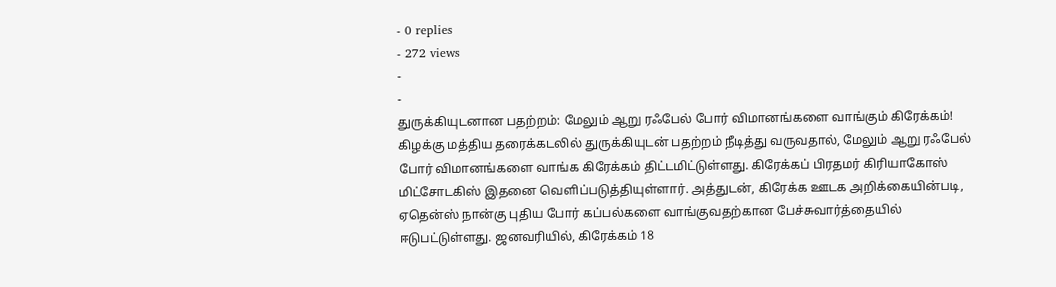- 0 replies
- 272 views
-
-
துருக்கியுடனான பதற்றம்: மேலும் ஆறு ரஃபேல் போர் விமானங்களை வாங்கும் கிரேக்கம்! கிழக்கு மத்திய தரைக்கடலில் துருக்கியுடன் பதற்றம் நீடித்து வருவதால், மேலும் ஆறு ரஃபேல் போர் விமானங்களை வாங்க கிரேக்கம் திட்டமிட்டுள்ளது. கிரேக்கப் பிரதமர் கிரியாகோஸ் மிட்சோடகிஸ் இதனை வெளிப்படுத்தியுள்ளார். அத்துடன், கிரேக்க ஊடக அறிக்கையின்படி, ஏதென்ஸ் நான்கு புதிய போர் கப்பல்களை வாங்குவதற்கான பேச்சுவார்த்தையில் ஈடுபட்டுள்ளது. ஜனவரியில், கிரேக்கம் 18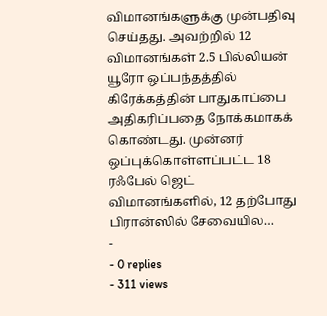விமானங்களுக்கு முன்பதிவு செய்தது. அவற்றில் 12 விமானங்கள் 2.5 பில்லியன் யூரோ ஒப்பந்தத்தில் கிரேக்கத்தின் பாதுகாப்பை அதிகரிப்பதை நோக்கமாகக் கொண்டது. முன்னர் ஒப்புக்கொள்ளப்பட்ட 18 ரஃபேல் ஜெட் விமானங்களில், 12 தற்போது பிரான்ஸில் சேவையில…
-
- 0 replies
- 311 views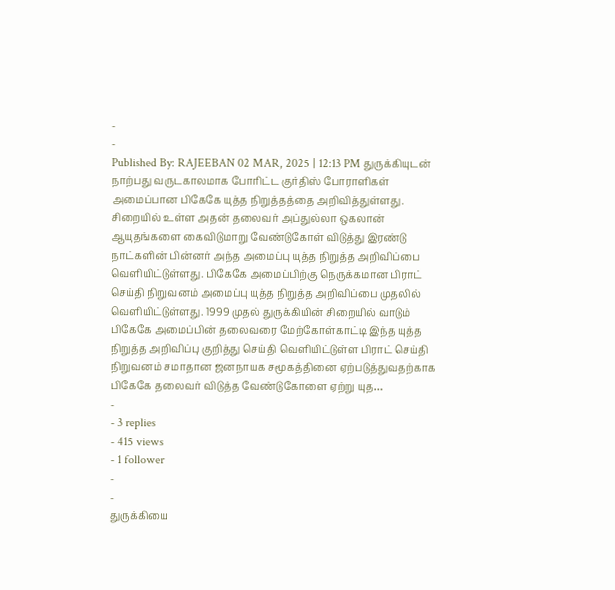-
-
Published By: RAJEEBAN 02 MAR, 2025 | 12:13 PM துருக்கியுடன் நாற்பது வருடகாலமாக போரிட்ட குர்திஸ் போராளிகள் அமைப்பான பிகேகே யுத்த நிறுத்தத்தை அறிவித்துள்ளது. சிறையில் உள்ள அதன் தலைவர் அப்துல்லா ஒகலான் ஆயுதங்களை கைவிடுமாறு வேண்டுகோள் விடுத்து இரண்டு நாட்களின் பின்னர் அந்த அமைப்பு யுத்த நிறுத்த அறிவிப்பை வெளியிட்டுள்ளது. பிகேகே அமைப்பிற்கு நெருக்கமான பிராட் செய்தி நிறுவனம் அமைப்பு யுத்த நிறுத்த அறிவிப்பை முதலில் வெளியிட்டுள்ளது. 1999 முதல் துருக்கியின் சிறையில் வாடும் பிகேகே அமைப்பின் தலைவரை மேற்கோள்காட்டி இந்த யுத்த நிறுத்த அறிவிப்பு குறித்து செய்தி வெளியிட்டுள்ள பிராட் செய்தி நிறுவனம் சமாதான ஜனநாயக சமூகத்தினை ஏற்படுத்துவதற்காக பிகேகே தலைவர் விடுத்த வேண்டுகோளை ஏற்று யுத…
-
- 3 replies
- 415 views
- 1 follower
-
-
துருக்கியை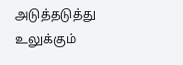அடுத்தடுத்து உலுக்கும்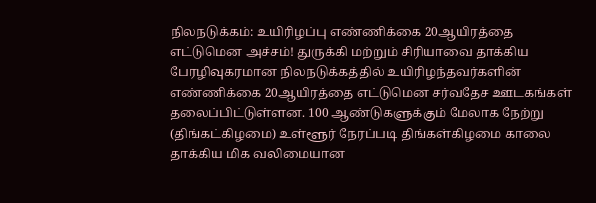நிலநடுக்கம்: உயிரிழப்பு எண்ணிக்கை 20ஆயிரத்தை எட்டுமென அச்சம்! துருக்கி மற்றும் சிரியாவை தாக்கிய பேரழிவுகரமான நிலநடுக்கத்தில் உயிரிழந்தவர்களின் எண்ணிக்கை 20ஆயிரத்தை எட்டுமென சர்வதேச ஊடகங்கள் தலைப்பிட்டுள்ளன. 100 ஆண்டுகளுக்கும் மேலாக நேற்று (திங்கட்கிழமை) உள்ளூர் நேரப்படி திங்கள்கிழமை காலை தாக்கிய மிக வலிமையான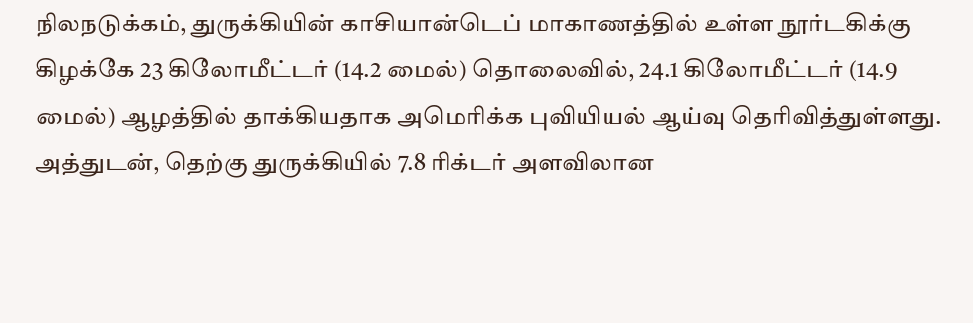நிலநடுக்கம், துருக்கியின் காசியான்டெப் மாகாணத்தில் உள்ள நூர்டகிக்கு கிழக்கே 23 கிலோமீட்டர் (14.2 மைல்) தொலைவில், 24.1 கிலோமீட்டர் (14.9 மைல்) ஆழத்தில் தாக்கியதாக அமெரிக்க புவியியல் ஆய்வு தெரிவித்துள்ளது. அத்துடன், தெற்கு துருக்கியில் 7.8 ரிக்டர் அளவிலான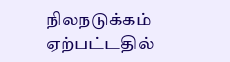நிலநடுக்கம் ஏற்பட்டதில்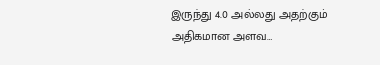இருந்து 4.0 அல்லது அதற்கும் அதிகமான அளவ…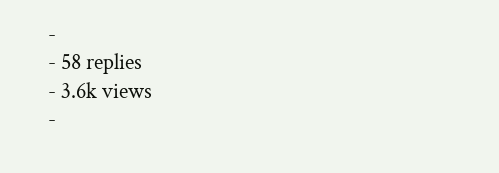-
- 58 replies
- 3.6k views
-